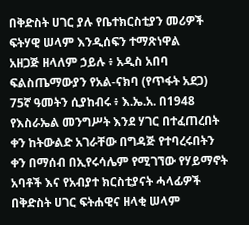በቅድስት ሀገር ያሉ የቤተክርስቲያን መሪዎች ፍትሃዊ ሠላም እንዲሰፍን ተማጽነዋል
አዘጋጅ ዘላለም ኃይሉ ፥ አዲስ አበባ
ፍልስጤማውያን የአል-ናክባ (የጥፋት አደጋ) 75ኛ ዓመትን ሲያከብሩ ፥ እ.ኤ.አ. በ1948 የእስራኤል መንግሥት እንደ ሃገር በተፈጠረበት ቀን ከትውልድ አገራቸው በግዳጅ የተባረሩበትን ቀን በማሰብ በኢየሩሳሌም የሚገኘው የሃይማኖት አባቶች እና የአብያተ ክርስቲያናት ሓላፊዎች በቅድስት ሀገር ፍትሐዊና ዘላቂ ሠላም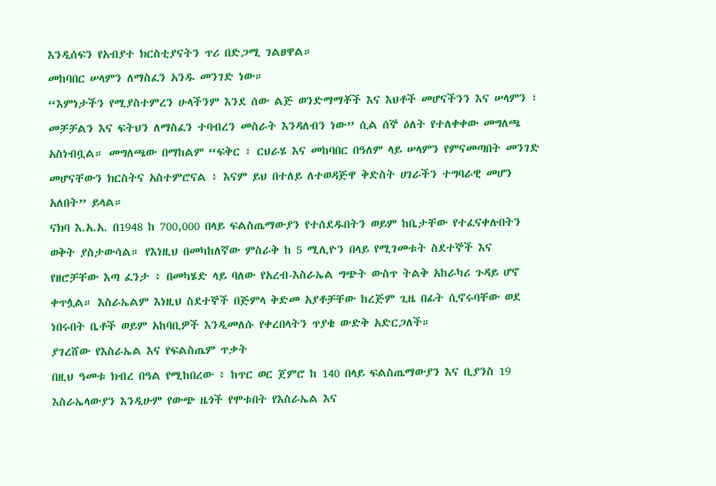እንዲሰፍን የአብያተ ክርስቲያናትን ጥሪ በድጋሚ ገልፀዋል።
መከባበር ሠላምን ለማስፈን አንዱ መንገድ ነው።
“እምነታችን የሚያስተምረን ሁላችንም እንደ ሰው ልጅ ወንድማማቾች እና እህቶች መሆናችንን እና ሠላምን ፣ መቻቻልን እና ፍትህን ለማስፈን ተባብረን መስራት እንዳለብን ነው” ሲል ሰኞ ዕለት የተለቀቀው መግለጫ አስነብቧል። መግለጫው በማከልም “ፍቅር ፣ ርህራሄ እና መከባበር በዓለም ላይ ሠላምን የምናመጣበት መንገድ መሆናቸውን ክርስትና አስተምሮናል ፥ እናም ይህ በተለይ ለተወዳጅዋ ቅድስት ሀገራችን ተግባራዊ መሆን አለበት” ይላል።
ናክባ እ.አ.አ. በ1948 ከ 700,000 በላይ ፍልስጤማውያን የተሰደዱበትን ወይም ከቤታቸው የተፈናቀሉበትን ወቅት ያስታውሳል። የእነዚህ በመካከለኛው ምስራቅ ከ 5 ሚሊዮን በላይ የሚገመቱት ስደተኞች እና የዘሮቻቸው እጣ ፈንታ ፥ በመካሄድ ላይ ባለው የአረብ-እስራኤል ግጭት ውስጥ ትልቅ አከራካሪ ጉዳይ ሆኖ ቀጥሏል። እስራኤልም እነዚህ ስደተኞች በጅምላ ቅድመ አያቶቻቸው ከረጅም ጊዜ በፊት ሲኖሩባቸው ወደ ነበሩበት ቤቶች ወይም አከባቢዎች እንዲመለሱ የቀረበላትን ጥያቄ ውድቅ አድርጋለች።
ያገረሸው የእስራኤል እና የፍልስጤም ጥቃት
በዚህ ዓመቱ ክብረ በዓል የሚከበረው ፥ ከጥር ወር ጀምሮ ከ 140 በላይ ፍልስጤማውያን እና ቢያንስ 19 እስራኤላውያን እንዲሁም የውጭ ዜጎች የሞቱበት የእስራኤል እና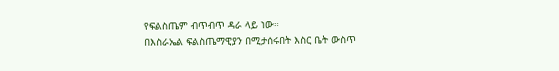የፍልስጤም ብጥብጥ ዳራ ላይ ነው።
በእስራኤል ፍልስጤማዊያን በሚታሰሩበት እስር ቤት ውስጥ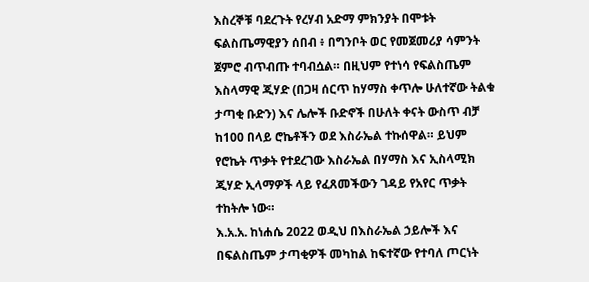እስረኞቹ ባደረጉት የረሃብ አድማ ምክንያት በሞቱት ፍልስጤማዊያን ሰበብ ፥ በግንቦት ወር የመጀመሪያ ሳምንት ጀምሮ ብጥብጡ ተባብሷል። በዚህም የተነሳ የፍልስጤም እስላማዊ ጂሃድ (በጋዛ ሰርጥ ከሃማስ ቀጥሎ ሁለተኛው ትልቁ ታጣቂ ቡድን) እና ሌሎች ቡድኖች በሁለት ቀናት ውስጥ ብቻ ከ100 በላይ ሮኬቶችን ወደ እስራኤል ተኩሰዋል። ይህም የሮኬት ጥቃት የተደረገው እስራኤል በሃማስ እና ኢስላሚክ ጂሃድ ኢላማዎች ላይ የፈጸመችውን ገዳይ የአየር ጥቃት ተከትሎ ነው።
እ.አ.አ. ከነሐሴ 2022 ወዲህ በእስራኤል ኃይሎች እና በፍልስጤም ታጣቂዎች መካከል ከፍተኛው የተባለ ጦርነት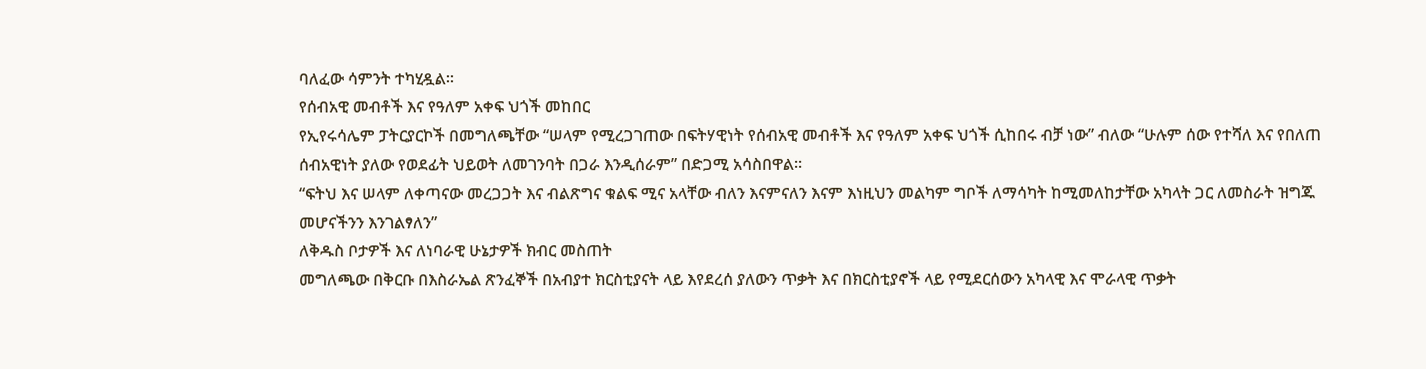ባለፈው ሳምንት ተካሂዷል።
የሰብአዊ መብቶች እና የዓለም አቀፍ ህጎች መከበር
የኢየሩሳሌም ፓትርያርኮች በመግለጫቸው “ሠላም የሚረጋገጠው በፍትሃዊነት የሰብአዊ መብቶች እና የዓለም አቀፍ ህጎች ሲከበሩ ብቻ ነው” ብለው “ሁሉም ሰው የተሻለ እና የበለጠ ሰብአዊነት ያለው የወደፊት ህይወት ለመገንባት በጋራ እንዲሰራም” በድጋሚ አሳስበዋል።
“ፍትህ እና ሠላም ለቀጣናው መረጋጋት እና ብልጽግና ቁልፍ ሚና አላቸው ብለን እናምናለን እናም እነዚህን መልካም ግቦች ለማሳካት ከሚመለከታቸው አካላት ጋር ለመስራት ዝግጁ መሆናችንን እንገልፃለን”
ለቅዱስ ቦታዎች እና ለነባራዊ ሁኔታዎች ክብር መስጠት
መግለጫው በቅርቡ በእስራኤል ጽንፈኞች በአብያተ ክርስቲያናት ላይ እየደረሰ ያለውን ጥቃት እና በክርስቲያኖች ላይ የሚደርሰውን አካላዊ እና ሞራላዊ ጥቃት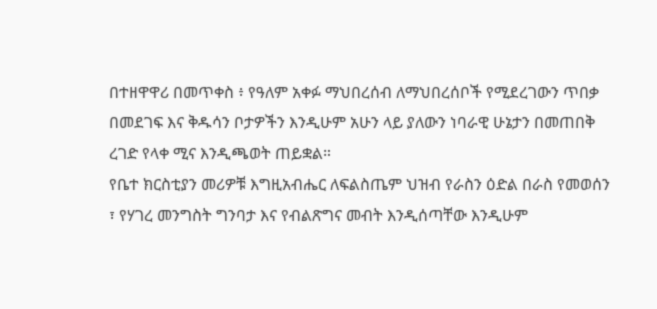በተዘዋዋሪ በመጥቀስ ፥ የዓለም አቀፉ ማህበረሰብ ለማህበረሰቦች የሚደረገውን ጥበቃ በመደገፍ እና ቅዱሳን ቦታዎችን እንዲሁም አሁን ላይ ያለውን ነባራዊ ሁኔታን በመጠበቅ ረገድ የላቀ ሚና እንዲጫወት ጠይቋል።
የቤተ ክርስቲያን መሪዎቹ እግዚአብሔር ለፍልስጤም ህዝብ የራስን ዕድል በራስ የመወሰን ፣ የሃገረ መንግስት ግንባታ እና የብልጽግና መብት እንዲሰጣቸው እንዲሁም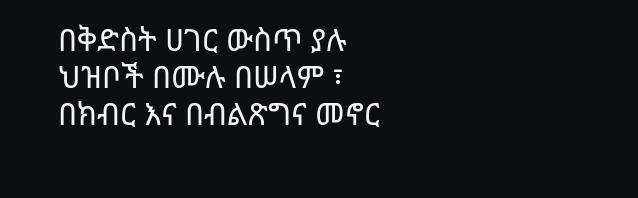በቅድስት ሀገር ውስጥ ያሉ ህዝቦች በሙሉ በሠላም ፣ በክብር እና በብልጽግና መኖር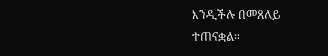እንዲችሉ በመጸለይ ተጠናቋል።